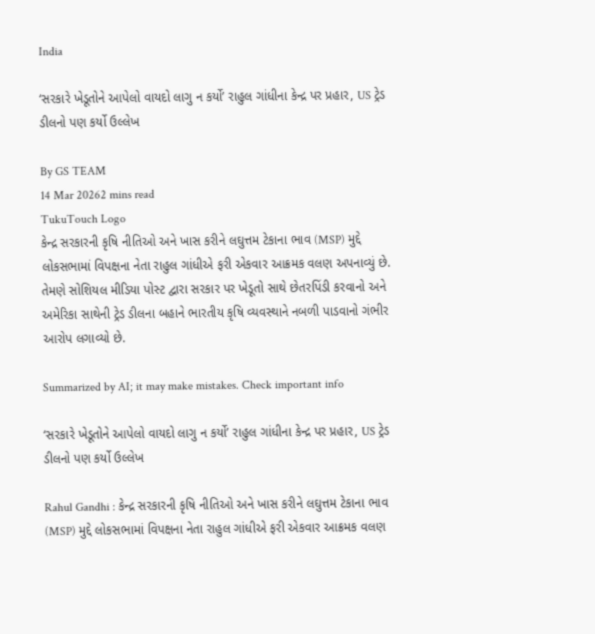India

‘સરકારે ખેડૂતોને આપેલો વાયદો લાગુ ન કર્યો’ રાહુલ ગાંધીના કેન્દ્ર પર પ્રહાર, US ટ્રેડ ડીલનો પણ કર્યો ઉલ્લેખ

By GS TEAM
14 Mar 20262 mins read
TukuTouch Logo
કેન્દ્ર સરકારની કૃષિ નીતિઓ અને ખાસ કરીને લઘુત્તમ ટેકાના ભાવ (MSP) મુદ્દે લોકસભામાં વિપક્ષના નેતા રાહુલ ગાંધીએ ફરી એકવાર આક્રમક વલણ અપનાવ્યું છે. તેમણે સોશિયલ મીડિયા પોસ્ટ દ્વારા સરકાર પર ખેડૂતો સાથે છેતરપિંડી કરવાનો અને અમેરિકા સાથેની ટ્રેડ ડીલના બહાને ભારતીય કૃષિ વ્યવસ્થાને નબળી પાડવાનો ગંભીર આરોપ લગાવ્યો છે.

Summarized by AI; it may make mistakes. Check important info

‘સરકારે ખેડૂતોને આપેલો વાયદો લાગુ ન કર્યો’ રાહુલ ગાંધીના કેન્દ્ર પર પ્રહાર, US ટ્રેડ ડીલનો પણ કર્યો ઉલ્લેખ

Rahul Gandhi : કેન્દ્ર સરકારની કૃષિ નીતિઓ અને ખાસ કરીને લઘુત્તમ ટેકાના ભાવ (MSP) મુદ્દે લોકસભામાં વિપક્ષના નેતા રાહુલ ગાંધીએ ફરી એકવાર આક્રમક વલણ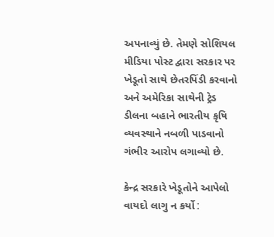અપનાવ્યું છે. તેમણે સોશિયલ મીડિયા પોસ્ટ દ્વારા સરકાર પર ખેડૂતો સાથે છેતરપિંડી કરવાનો અને અમેરિકા સાથેની ટ્રેડ ડીલના બહાને ભારતીય કૃષિ વ્યવસ્થાને નબળી પાડવાનો ગંભીર આરોપ લગાવ્યો છે.

કેન્દ્ર સરકારે ખેડૂતોને આપેલો વાયદો લાગુ ન કર્યો :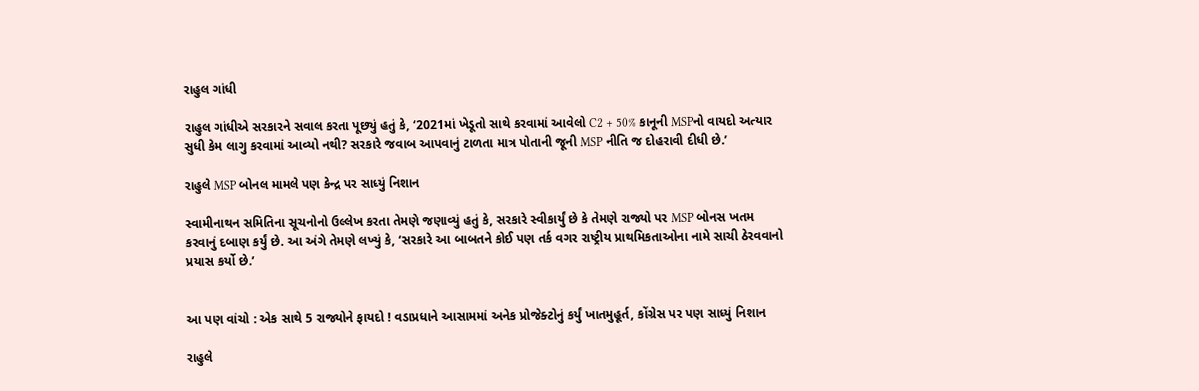રાહુલ ગાંધી

રાહુલ ગાંધીએ સરકારને સવાલ કરતા પૂછ્યું હતું કે, ‘2021માં ખેડૂતો સાથે કરવામાં આવેલો C2 + 50% કાનૂની MSPનો વાયદો અત્યાર સુધી કેમ લાગુ કરવામાં આવ્યો નથી? સરકારે જવાબ આપવાનું ટાળતા માત્ર પોતાની જૂની MSP નીતિ જ દોહરાવી દીધી છે.’

રાહુલે MSP બોનલ મામલે પણ કેન્દ્ર પર સાધ્યું નિશાન

સ્વામીનાથન સમિતિના સૂચનોનો ઉલ્લેખ કરતા તેમણે જણાવ્યું હતું કે, સરકારે સ્વીકાર્યું છે કે તેમણે રાજ્યો પર MSP બોનસ ખતમ કરવાનું દબાણ કર્યું છે. આ અંગે તેમણે લખ્યું કે, ‘સરકારે આ બાબતને કોઈ પણ તર્ક વગર રાષ્ટ્રીય પ્રાથમિકતાઓના નામે સાચી ઠેરવવાનો પ્રયાસ કર્યો છે.’


આ પણ વાંચો : એક સાથે 5 રાજ્યોને ફાયદો ! વડાપ્રધાને આસામમાં અનેક પ્રોજેક્ટોનું કર્યું ખાતમુહૂર્ત, કોંગ્રેસ પર પણ સાધ્યું નિશાન

રાહુલે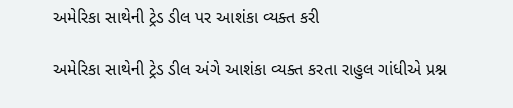અમેરિકા સાથેની ટ્રેડ ડીલ પર આશંકા વ્યક્ત કરી

અમેરિકા સાથેની ટ્રેડ ડીલ અંગે આશંકા વ્યક્ત કરતા રાહુલ ગાંધીએ પ્રશ્ન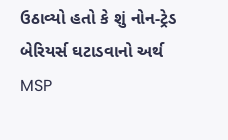ઉઠાવ્યો હતો કે શું નોન-ટ્રેડ બેરિયર્સ ઘટાડવાનો અર્થ MSP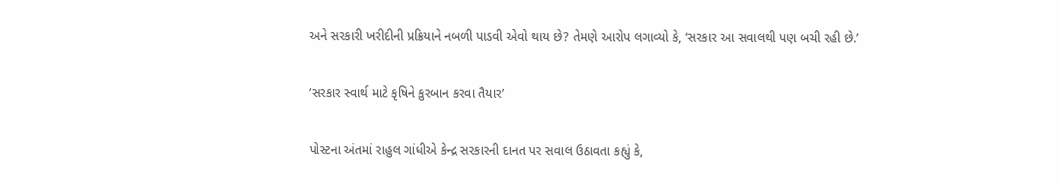અને સરકારી ખરીદીની પ્રક્રિયાને નબળી પાડવી એવો થાય છે? તેમણે આરોપ લગાવ્યો કે, ‘સરકાર આ સવાલથી પણ બચી રહી છે.’

‘સરકાર સ્વાર્થ માટે કૃષિને કુરબાન કરવા તૈયાર’

પોસ્ટના અંતમાં રાહુલ ગાંધીએ કેન્દ્ર સરકારની દાનત પર સવાલ ઉઠાવતા કહ્યું કે,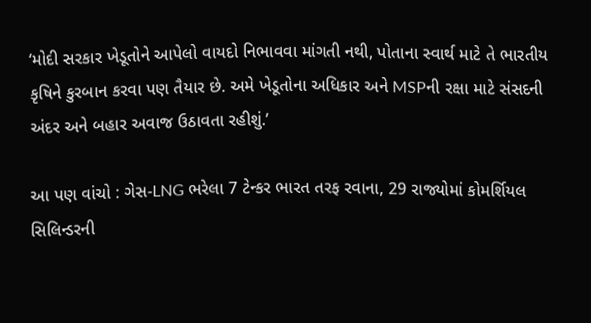‘મોદી સરકાર ખેડૂતોને આપેલો વાયદો નિભાવવા માંગતી નથી, પોતાના સ્વાર્થ માટે તે ભારતીય કૃષિને કુરબાન કરવા પણ તૈયાર છે. અમે ખેડૂતોના અધિકાર અને MSPની રક્ષા માટે સંસદની અંદર અને બહાર અવાજ ઉઠાવતા રહીશું.’

આ પણ વાંચો : ગેસ-LNG ભરેલા 7 ટેન્કર ભારત તરફ રવાના, 29 રાજ્યોમાં કોમર્શિયલ સિલિન્ડરની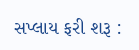સપ્લાય ફરી શરૂ :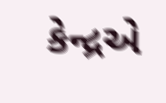કેન્દ્રએ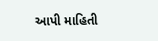આપી માહિતી